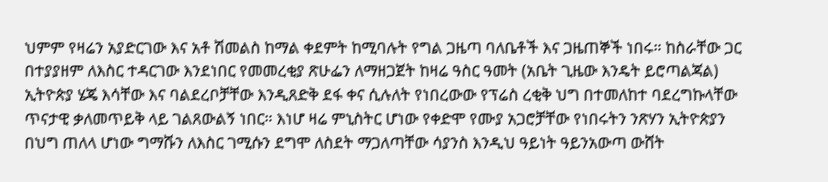ህምም የዛሬን አያድርገው እና አቶ ሽመልስ ከማል ቀደምት ከሚባሉት የግል ጋዜጣ ባለቤቶች እና ጋዜጠኞች ነበሩ። ከስራቸው ጋር
በተያያዘም ለእስር ተዳርገው እንደነበር የመመረቂያ ጽሁፌን ለማዘጋጀት ከዛሬ ዓስር ዓመት (አቤት ጊዜው እንዴት ይሮጣልጃል) ኢትዮጵያ ሄጄ እሳቸው እና ባልደረቦቻቸው እንዲጸድቅ ደፋ ቀና ሲሉለት የነበረውው የፕሬስ ረቂቅ ህግ በተመለከተ ባደረግኩላቸው ጥናታዊ ቃለመጥይቅ ላይ ገልጸውልኝ ነበር። እነሆ ዛሬ ምኒስትር ሆነው የቀድሞ የሙያ አጋሮቻቸው የነበሩትን ንጽሃን ኢትዮጵያን በህግ ጠለላ ሆነው ግማሹን ለእስር ገሚሱን ደግሞ ለስደት ማጋለጣቸው ሳያንስ እንዲህ ዓይነት ዓይንአውጣ ውሸት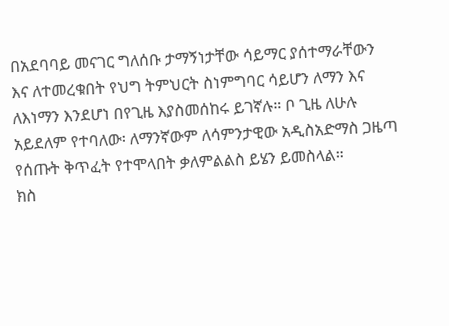በአደባባይ መናገር ግለሰቡ ታማኝነታቸው ሳይማር ያሰተማራቸውን እና ለተመረቁበት የህግ ትምህርት ስነምግባር ሳይሆን ለማን እና ለእነማን እንደሆነ በየጊዜ እያስመሰከሩ ይገኛሉ። ቦ ጊዜ ለሁሉ አይደለም የተባለው፡ ለማንኛውም ለሳምንታዊው አዲስአድማስ ጋዜጣ የሰጡት ቅጥፈት የተሞላበት ቃለምልልስ ይሄን ይመስላል።
ክስ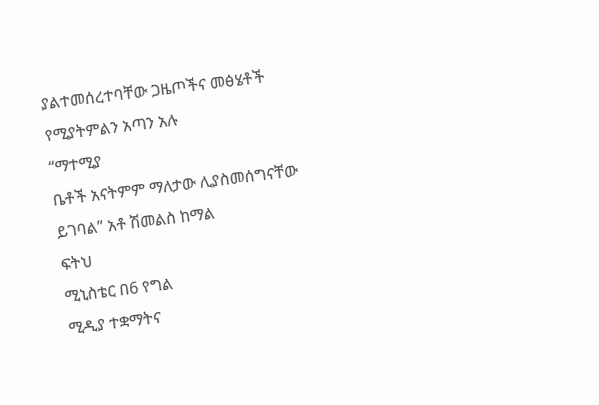ያልተመሰረተባቸው ጋዜጦችና መፅሄቶች
የሚያትምልን አጣን አሉ
“ማተሚያ
ቤቶች አናትምም ማለታው ሊያስመሰግናቸው
ይገባል” አቶ ሽመልስ ከማል
ፍትህ
ሚኒስቴር በ6 የግል
ሚዲያ ተቋማትና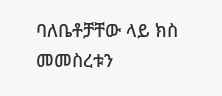ባለቤቶቻቸው ላይ ክስ መመስረቱን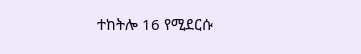ተከትሎ 16 የሚደርሱ